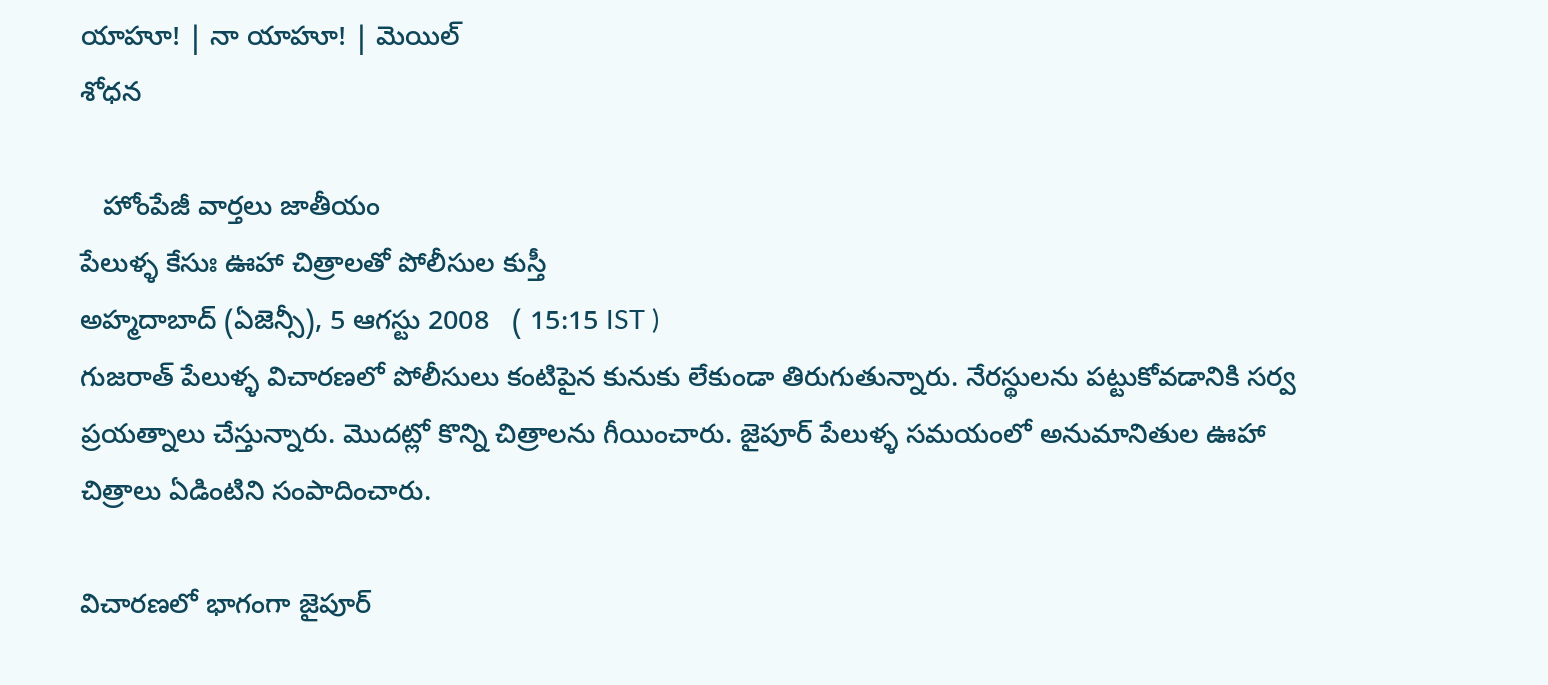యాహూ! | నా యాహూ! | మెయిల్
శోధన

   హోంపేజీ వార్తలు జాతీయం
పేలుళ్ళ కేసుః ఊహా చిత్రాలతో పోలీసుల కుస్తీ
అహ్మదాబాద్ (ఏజెన్సీ), 5 ఆగస్టు 2008   ( 15:15 IST )
గుజరాత్ పేలుళ్ళ విచారణలో పోలీసులు కంటిపైన కునుకు లేకుండా తిరుగుతున్నారు. నేరస్థులను పట్టుకోవడానికి సర్వ ప్రయత్నాలు చేస్తున్నారు. మొదట్లో కొన్ని చిత్రాలను గీయించారు. జైపూర్ పేలుళ్ళ సమయంలో అనుమానితుల ఊహా చిత్రాలు ఏడింటిని సంపాదించారు.

విచారణలో భాగంగా జైపూర్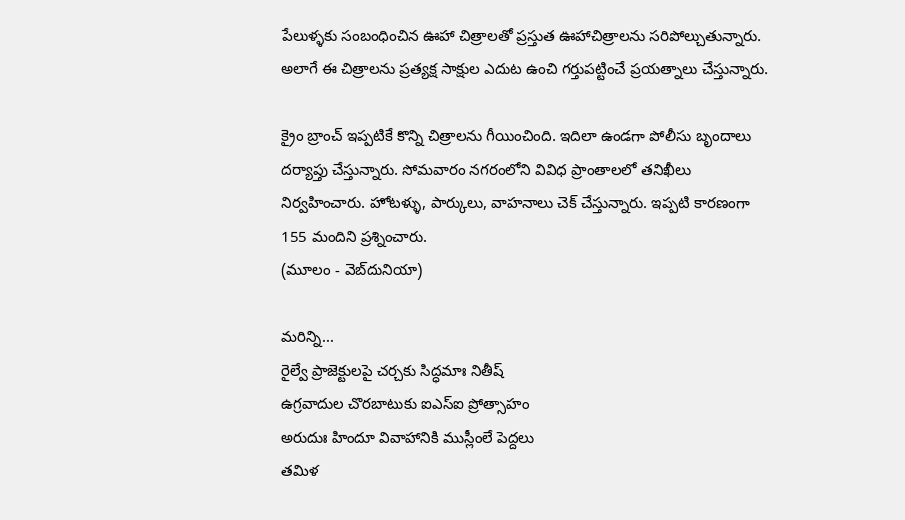పేలుళ్ళకు సంబంధించిన ఊహా చిత్రాలతో ప్రస్తుత ఊహాచిత్రాలను సరిపోల్చుతున్నారు. అలాగే ఈ చిత్రాలను ప్రత్యక్ష సాక్షుల ఎదుట ఉంచి గర్తుపట్టించే ప్రయత్నాలు చేస్తున్నారు.

క్రైం బ్రాంచ్ ఇప్పటికే కొన్ని చిత్రాలను గీయించింది. ఇదిలా ఉండగా పోలీసు బృందాలు దర్యాప్తు చేస్తున్నారు. సోమవారం నగరంలోని వివిధ ప్రాంతాలలో తనిఖీలు నిర్వహించారు. హోటళ్ళు, పార్కులు, వాహనాలు చెక్ చేస్తున్నారు. ఇప్పటి కారణంగా 155 మందిని ప్రశ్నించారు.
(మూలం - వెబ్‌దునియా)

మరిన్ని...
రైల్వే ప్రాజెక్టులపై చర్చకు సిద్ధమాః నితీష్
ఉగ్రవాదుల చొరబాటుకు ఐఎస్ఐ ప్రోత్సాహం
అరుదుః హిందూ వివాహానికి ముస్లీంలే పెద్దలు
తమిళ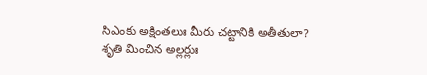సిఎంకు అక్షింతలుః మీరు చట్టానికి అతీతులా?
శృతి మించిన అల్లర్లుః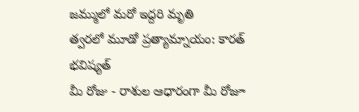జమ్ములో మరో ఇద్దరి మృతి
త్వరలో మూడో ప్రత్యామ్నాయం: కారత్
భవిష్యత్
మీ రోజు - రాశుల ఆధారంగా మీ రోజూ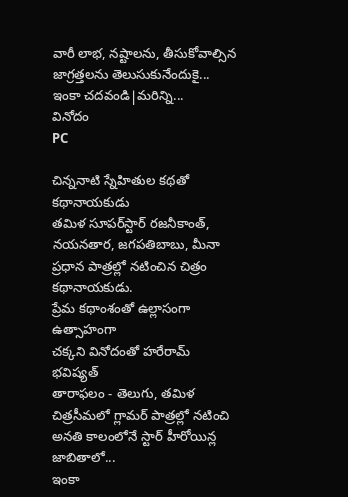వారీ లాభ, నష్టాలను, తీసుకోవాల్సిన జాగ్రత్తలను తెలుసుకునేందుకై...
ఇంకా చదవండి|మరిన్ని...
వినోదం
PC

చిన్ననాటి స్నేహితుల కథతో కథానాయకుడు
తమిళ సూపర్‌స్టార్ రజనీకాంత్, నయనతార, జగపతిబాబు, మీనా ప్రధాన పాత్రల్లో నటించిన చిత్రం కథానాయకుడు.
ప్రేమ కథాంశంతో ఉల్లాసంగా ఉత్సాహంగా
చక్కని వినోదంతో హరేరామ్
భవిష్యత్
తారాఫలం - తెలుగు, తమిళ చిత్రసీమలో గ్లామర్ పాత్రల్లో నటించి అనతి కాలంలోనే స్టార్ హీరోయిన్ల జాబితాలో...
ఇంకా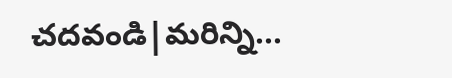చదవండి|మరిన్ని...